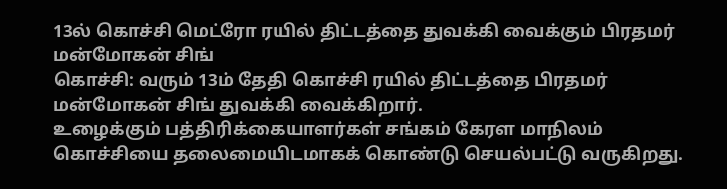13ல் கொச்சி மெட்ரோ ரயில் திட்டத்தை துவக்கி வைக்கும் பிரதமர் மன்மோகன் சிங்
கொச்சி: வரும் 13ம் தேதி கொச்சி ரயில் திட்டத்தை பிரதமர் மன்மோகன் சிங் துவக்கி வைக்கிறார்.
உழைக்கும் பத்திரிக்கையாளர்கள் சங்கம் கேரள மாநிலம் கொச்சியை தலைமையிடமாகக் கொண்டு செயல்பட்டு வருகிறது.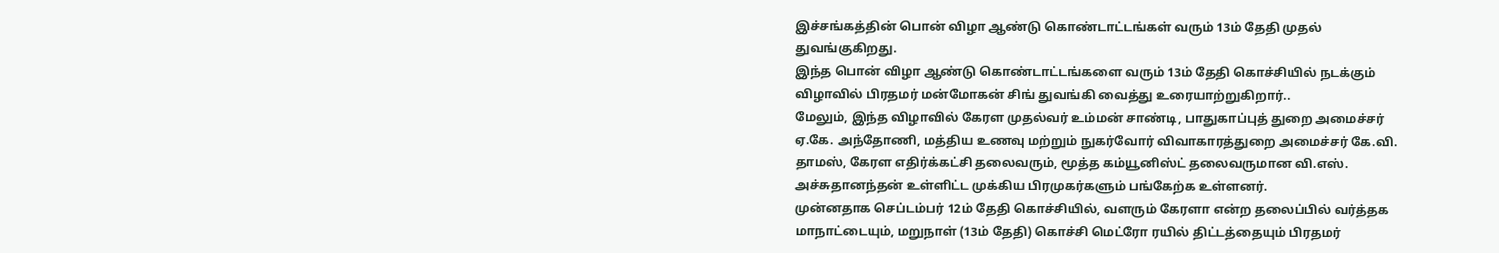இச்சங்கத்தின் பொன் விழா ஆண்டு கொண்டாட்டங்கள் வரும் 13ம் தேதி முதல் துவங்குகிறது.
இந்த பொன் விழா ஆண்டு கொண்டாட்டங்களை வரும் 13ம் தேதி கொச்சியில் நடக்கும் விழாவில் பிரதமர் மன்மோகன் சிங் துவங்கி வைத்து உரையாற்றுகிறார்..
மேலும், இந்த விழாவில் கேரள முதல்வர் உம்மன் சாண்டி, பாதுகாப்புத் துறை அமைச்சர் ஏ.கே. அந்தோணி, மத்திய உணவு மற்றும் நுகர்வோர் விவாகாரத்துறை அமைச்சர் கே.வி. தாமஸ், கேரள எதிர்க்கட்சி தலைவரும், மூத்த கம்யூனிஸ்ட் தலைவருமான வி.எஸ். அச்சுதானந்தன் உள்ளிட்ட முக்கிய பிரமுகர்களும் பங்கேற்க உள்ளனர்.
முன்னதாக செப்டம்பர் 12ம் தேதி கொச்சியில், வளரும் கேரளா என்ற தலைப்பில் வர்த்தக மாநாட்டையும், மறுநாள் (13ம் தேதி) கொச்சி மெட்ரோ ரயில் திட்டத்தையும் பிரதமர்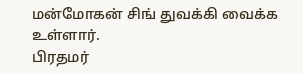மன்மோகன் சிங் துவக்கி வைக்க உள்ளார்.
பிரதமர்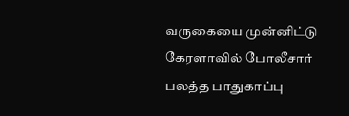வருகையை முன்னிட்டு கேரளாவில் போலீசார் பலத்த பாதுகாப்பு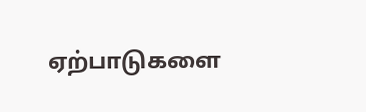ஏற்பாடுகளை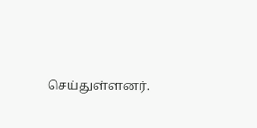செய்துள்ளனர்.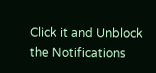Click it and Unblock the Notifications